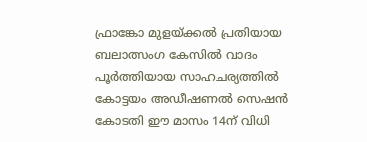ഫ്രാങ്കോ മുളയ്ക്കൽ പ്രതിയായ ബലാത്സംഗ കേസിൽ വാദം പൂർത്തിയായ സാഹചര്യത്തിൽ കോട്ടയം അഡീഷണൽ സെഷൻ കോടതി ഈ മാസം 14ന് വിധി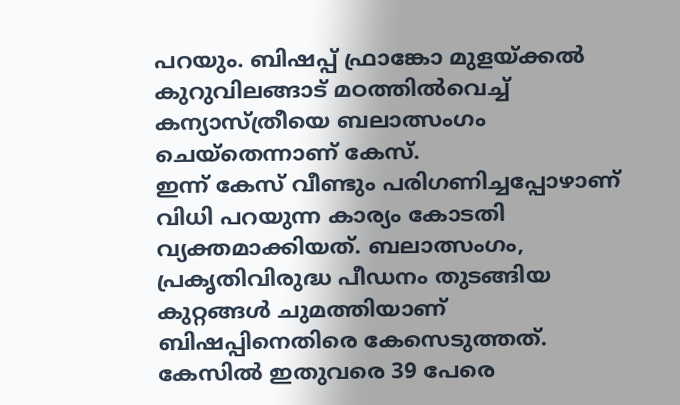പറയും. ബിഷപ്പ് ഫ്രാങ്കോ മുളയ്ക്കല്‍ കുറുവിലങ്ങാട് മഠത്തില്‍വെച്ച് കന്യാസ്ത്രീയെ ബലാത്സംഗം ചെയ്‌തെന്നാണ് കേസ്.
ഇന്ന് കേസ് വീണ്ടും പരിഗണിച്ചപ്പോഴാണ് വിധി പറയുന്ന കാര്യം കോടതി വ്യക്തമാക്കിയത്. ബലാത്സംഗം, പ്രകൃതിവിരുദ്ധ പീഡനം തുടങ്ങിയ കുറ്റങ്ങൾ ചുമത്തിയാണ് ബിഷപ്പിനെതിരെ കേസെടുത്തത്. കേസിൽ ഇതുവരെ 39 പേരെ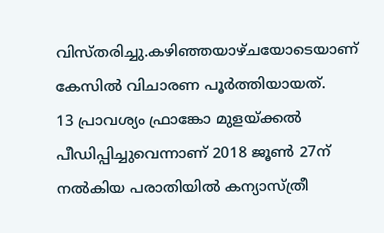വിസ്തരിച്ചു.കഴിഞ്ഞയാഴ്ചയോടെയാണ് കേസിൽ വിചാരണ പൂർത്തിയായത്.
13 പ്രാവശ്യം ഫ്രാങ്കോ മുളയ്ക്കൽ പീഡിപ്പിച്ചുവെന്നാണ് 2018 ജൂൺ 27ന് നൽകിയ പരാതിയിൽ കന്യാസ്ത്രീ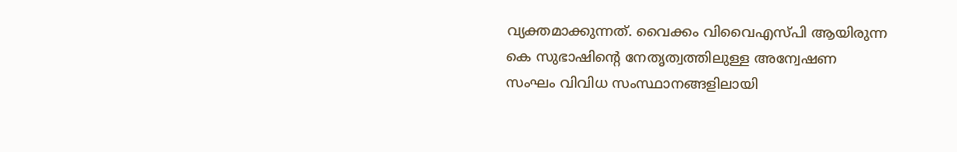വ്യക്തമാക്കുന്നത്. വൈക്കം വിവൈഎസ്പി ആയിരുന്ന കെ സുഭാഷിൻ്റെ നേതൃത്വത്തിലുള്ള അന്വേഷണ സംഘം വിവിധ സംസ്ഥാനങ്ങളിലായി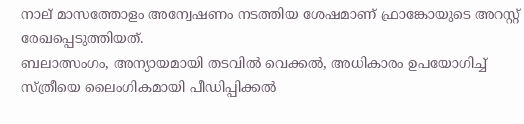നാല് മാസത്തോളം അന്വേഷണം നടത്തിയ ശേഷമാണ് ഫ്രാങ്കോയുടെ അറസ്റ്റ് രേഖപ്പെടുത്തിയത്.
ബലാത്സംഗം, അന്യായമായി തടവിൽ വെക്കൽ, അധികാരം ഉപയോഗിച്ച് സ്ത്രീയെ ലൈംഗികമായി പീഡിപ്പിക്കൽ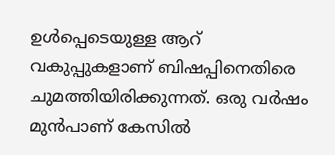ഉൾപ്പെടെയുള്ള ആറ് വകുപ്പുകളാണ് ബിഷപ്പിനെതിരെ ചുമത്തിയിരിക്കുന്നത്. ഒരു വർഷം മുൻപാണ് കേസിൽ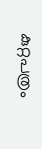കുറ്റപത്രം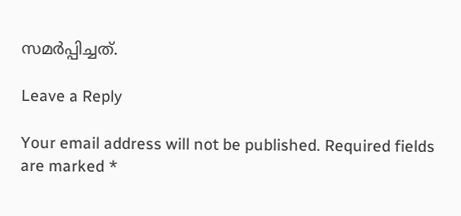സമർപ്പിച്ചത്.

Leave a Reply

Your email address will not be published. Required fields are marked *